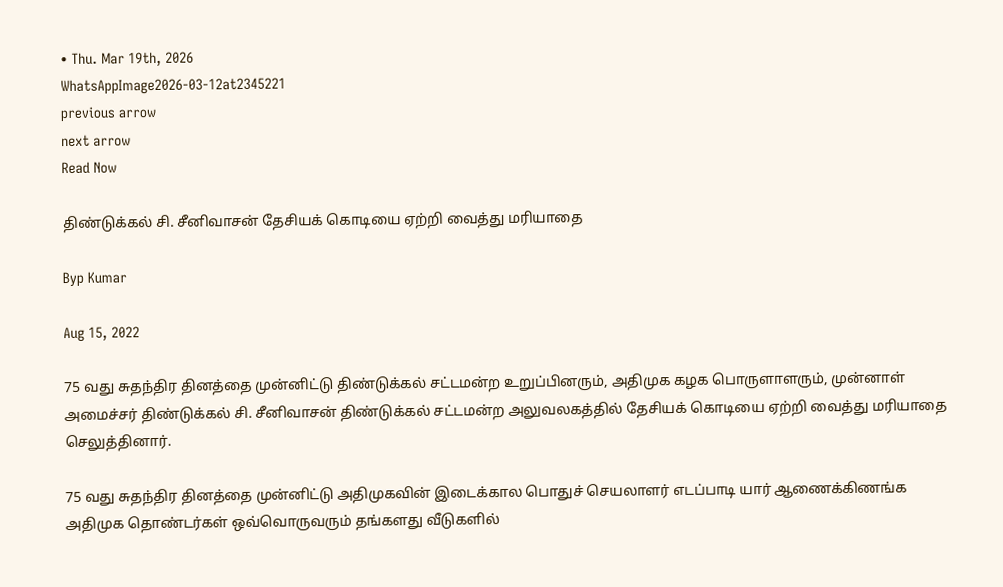• Thu. Mar 19th, 2026
WhatsAppImage2026-03-12at2345221
previous arrow
next arrow
Read Now

திண்டுக்கல் சி. சீனிவாசன் தேசியக் கொடியை ஏற்றி வைத்து மரியாதை

Byp Kumar

Aug 15, 2022

75 வது சுதந்திர தினத்தை முன்னிட்டு திண்டுக்கல் சட்டமன்ற உறுப்பினரும், அதிமுக கழக பொருளாளரும், முன்னாள் அமைச்சர் திண்டுக்கல் சி. சீனிவாசன் திண்டுக்கல் சட்டமன்ற அலுவலகத்தில் தேசியக் கொடியை ஏற்றி வைத்து மரியாதை செலுத்தினார்.

75 வது சுதந்திர தினத்தை முன்னிட்டு அதிமுகவின் இடைக்கால பொதுச் செயலாளர் எடப்பாடி யார் ஆணைக்கிணங்க அதிமுக தொண்டர்கள் ஒவ்வொருவரும் தங்களது வீடுகளில்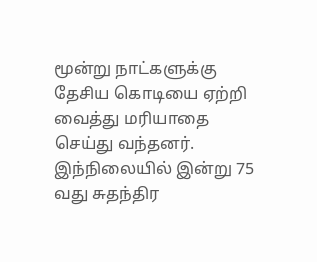மூன்று நாட்களுக்கு தேசிய கொடியை ஏற்றி வைத்து மரியாதை செய்து வந்தனர். இந்நிலையில் இன்று 75 வது சுதந்திர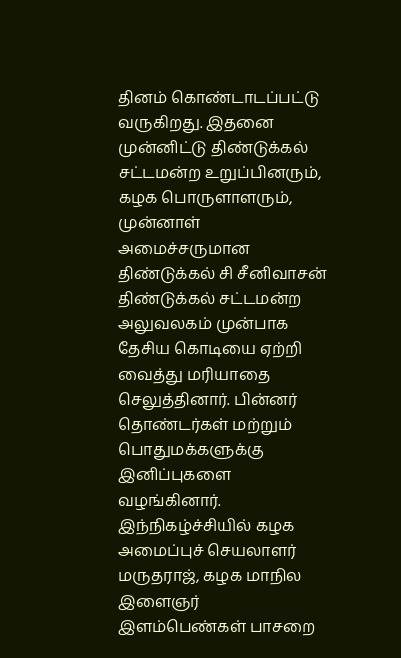தினம் கொண்டாடப்பட்டு வருகிறது. இதனை முன்னிட்டு திண்டுக்கல் சட்டமன்ற உறுப்பினரும், கழக பொருளாளரும், முன்னாள் அமைச்சருமான திண்டுக்கல் சி சீனிவாசன் திண்டுக்கல் சட்டமன்ற அலுவலகம் முன்பாக தேசிய கொடியை ஏற்றி வைத்து மரியாதை செலுத்தினார். பின்னர் தொண்டர்கள் மற்றும் பொதுமக்களுக்கு இனிப்புகளை வழங்கினார். இந்நிகழ்ச்சியில் கழக அமைப்புச் செயலாளர் மருதராஜ், கழக மாநில இளைஞர் இளம்பெண்கள் பாசறை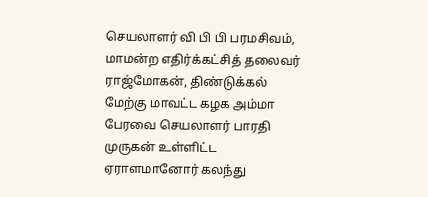செயலாளர் வி பி பி பரமசிவம், மாமன்ற எதிர்க்கட்சித் தலைவர் ராஜ்மோகன், திண்டுக்கல் மேற்கு மாவட்ட கழக அம்மா பேரவை செயலாளர் பாரதி முருகன் உள்ளிட்ட ஏராளமானோர் கலந்து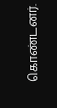கொண்டனர்.